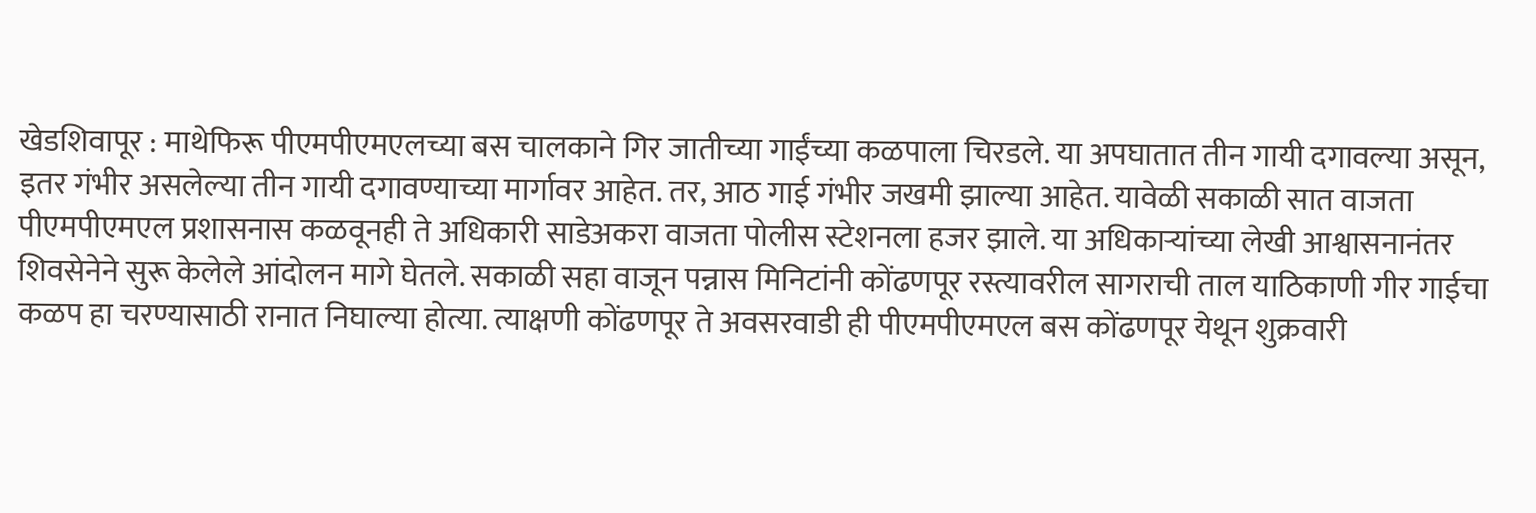खेडशिवापूर : माथेफिरू पीएमपीएमएलच्या बस चालकाने गिर जातीच्या गाईंच्या कळपाला चिरडले. या अपघातात तीन गायी दगावल्या असून, इतर गंभीर असलेल्या तीन गायी दगावण्याच्या मार्गावर आहेत. तर, आठ गाई गंभीर जखमी झाल्या आहेत. यावेळी सकाळी सात वाजता पीएमपीएमएल प्रशासनास कळवूनही ते अधिकारी साडेअकरा वाजता पोलीस स्टेशनला हजर झाले. या अधिकाऱ्यांच्या लेखी आश्वासनानंतर शिवसेनेने सुरू केलेले आंदोलन मागे घेतले. सकाळी सहा वाजून पन्नास मिनिटांनी कोंढणपूर रस्त्यावरील सागराची ताल याठिकाणी गीर गाईचा कळप हा चरण्यासाठी रानात निघाल्या होत्या. त्याक्षणी कोंढणपूर ते अवसरवाडी ही पीएमपीएमएल बस कोंढणपूर येथून शुक्रवारी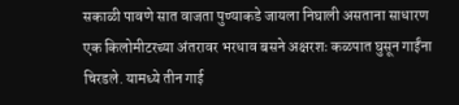सकाळी पावणे सात वाजता पुण्याकडे जायला निघाली असताना साधारण एक किलोमीटरच्या अंतरावर भरधाव बसने अक्षरशः कळपात घुसून गाईंना चिरडले. यामध्ये तीन गाई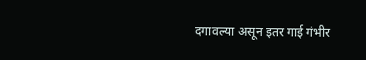दगावल्या असून इतर गाई गंभीर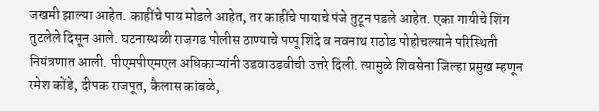जखमी झाल्या आहेत. काहींचे पाय मोडले आहेत, तर काहींचे पायाचे पंजे तुटून पडले आहेत. एका गायीचे शिंग तुटलेले दिसून आले. घटनास्थळी राजगड पोलीस ठाण्याचे पप्पू शिंदे व नवनाथ राठोड पोहोचल्याने परिस्थिती नियंत्रणात आली. पीएमपीएमएल अधिकाऱ्यांनी उडवाउडवीची उत्तरे दिली. त्यामुळे शिवसेना जिल्हा प्रमुख म्हणून रमेश कोंडे, दीपक राजपूत, कैलास कांबळे,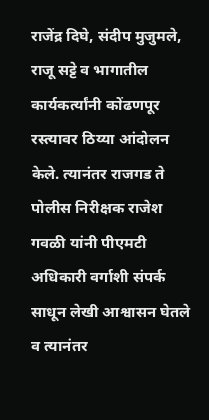राजेंद्र दिघे, संदीप मुजुमले, राजू सट्टे व भागातील कार्यकर्त्यांनी कोंढणपूर रस्त्यावर ठिय्या आंदोलन केले. त्यानंतर राजगड ते पोलीस निरीक्षक राजेश गवळी यांनी पीएमटी अधिकारी वर्गाशी संपर्क साधून लेखी आश्वासन घेतले व त्यानंतर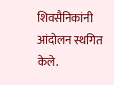शिवसैनिकांनी आंदोलन स्थगित केले.